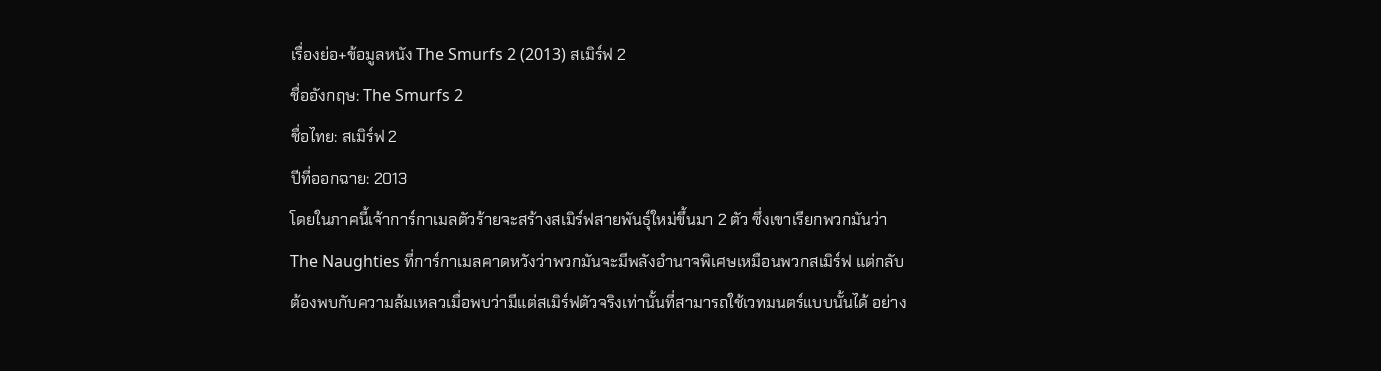เรื่องย่อ+ข้อมูลหนัง The Smurfs 2 (2013) สเมิร์ฟ 2
ชื่ออังกฤษ: The Smurfs 2
ชื่อไทย: สเมิร์ฟ 2
ปีที่ออกฉาย: 2013
โดยในภาคนี้เจ้าการ์กาเมลตัวร้ายจะสร้างสเมิร์ฟสายพันธุ์ใหม่ขึ้นมา 2 ตัว ซึ่งเขาเรียกพวกมันว่า The Naughties ที่การ์กาเมลคาดหวังว่าพวกมันจะมีพลังอำนาจพิเศษเหมือนพวกสเมิร์ฟ แต่กลับต้องพบกับความล้มเหลวเมื่อพบว่ามีแต่สเมิร์ฟตัวจริงเท่านั้นที่สามารถใช้เวทมนตร์แบบนั้นได้ อย่าง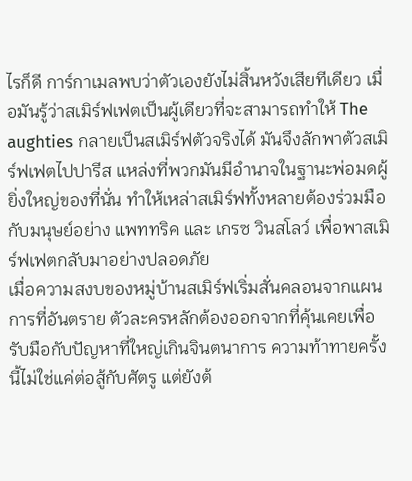ไรก็ดี การ์กาเมลพบว่าตัวเองยังไม่สิ้นหวังเสียทีเดียว เมื่อมันรู้ว่าสเมิร์ฟเฟตเป็นผู้เดียวที่จะสามารถทำให้ The aughties กลายเป็นสเมิร์ฟตัวจริงได้ มันจึงลักพาตัวสเมิร์ฟเฟตไปปารีส แหล่งที่พวกมันมีอำนาจในฐานะพ่อมดผู้ยิ่งใหญ่ของที่นั่น ทำให้เหล่าสเมิร์ฟทั้งหลายต้องร่วมมือกับมนุษย์อย่าง แพททริค และ เกรซ วินสโลว์ เพื่อพาสเมิร์ฟเฟตกลับมาอย่างปลอดภัย
เมื่อความสงบของหมู่บ้านสเมิร์ฟเริ่มสั่นคลอนจากแผนการที่อันตราย ตัวละครหลักต้องออกจากที่คุ้นเคยเพื่อรับมือกับปัญหาที่ใหญ่เกินจินตนาการ ความท้าทายครั้งนี้ไม่ใช่แค่ต่อสู้กับศัตรู แต่ยังต้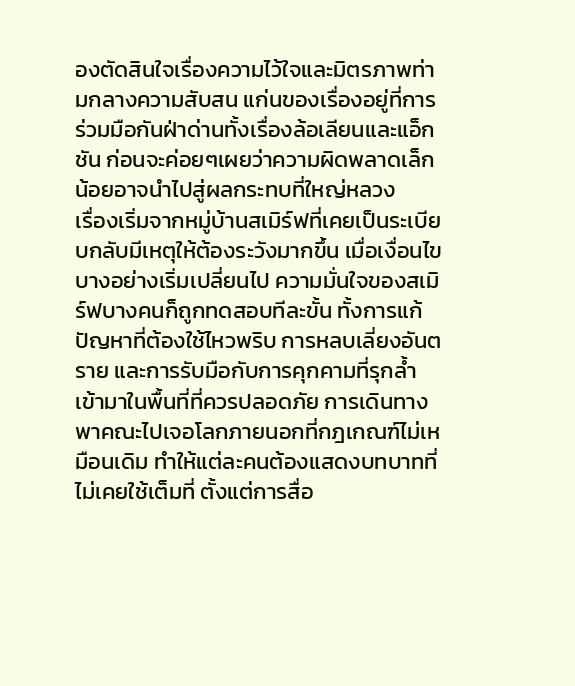องตัดสินใจเรื่องความไว้ใจและมิตรภาพท่ามกลางความสับสน แก่นของเรื่องอยู่ที่การร่วมมือกันฝ่าด่านทั้งเรื่องล้อเลียนและแอ็กชัน ก่อนจะค่อยๆเผยว่าความผิดพลาดเล็กน้อยอาจนำไปสู่ผลกระทบที่ใหญ่หลวง
เรื่องเริ่มจากหมู่บ้านสเมิร์ฟที่เคยเป็นระเบียบกลับมีเหตุให้ต้องระวังมากขึ้น เมื่อเงื่อนไขบางอย่างเริ่มเปลี่ยนไป ความมั่นใจของสเมิร์ฟบางคนก็ถูกทดสอบทีละขั้น ทั้งการแก้ปัญหาที่ต้องใช้ไหวพริบ การหลบเลี่ยงอันตราย และการรับมือกับการคุกคามที่รุกล้ำเข้ามาในพื้นที่ที่ควรปลอดภัย การเดินทางพาคณะไปเจอโลกภายนอกที่กฎเกณฑ์ไม่เหมือนเดิม ทำให้แต่ละคนต้องแสดงบทบาทที่ไม่เคยใช้เต็มที่ ตั้งแต่การสื่อ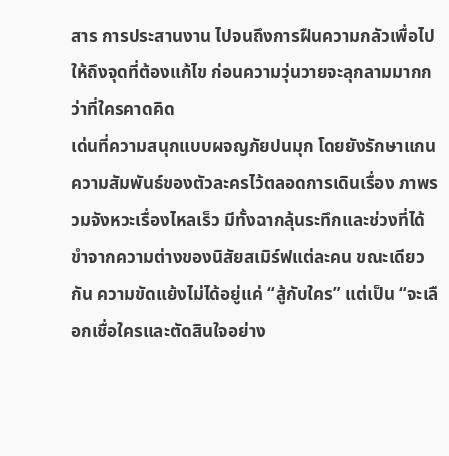สาร การประสานงาน ไปจนถึงการฝืนความกลัวเพื่อไปให้ถึงจุดที่ต้องแก้ไข ก่อนความวุ่นวายจะลุกลามมากกว่าที่ใครคาดคิด
เด่นที่ความสนุกแบบผจญภัยปนมุก โดยยังรักษาแกนความสัมพันธ์ของตัวละครไว้ตลอดการเดินเรื่อง ภาพรวมจังหวะเรื่องไหลเร็ว มีทั้งฉากลุ้นระทึกและช่วงที่ได้ขำจากความต่างของนิสัยสเมิร์ฟแต่ละคน ขณะเดียวกัน ความขัดแย้งไม่ได้อยู่แค่ “สู้กับใคร” แต่เป็น “จะเลือกเชื่อใครและตัดสินใจอย่าง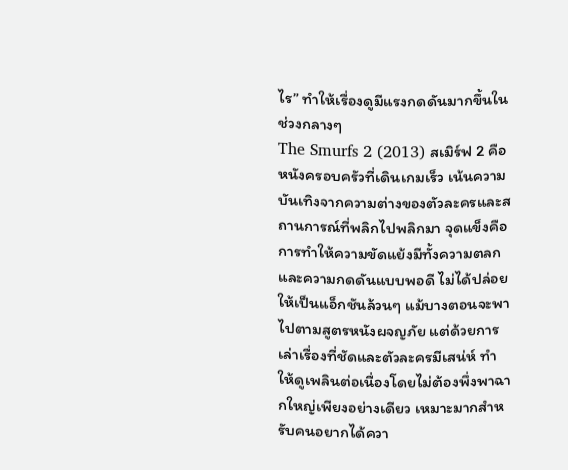ไร” ทำให้เรื่องดูมีแรงกดดันมากขึ้นในช่วงกลางๆ
The Smurfs 2 (2013) สเมิร์ฟ 2 คือหนังครอบครัวที่เดินเกมเร็ว เน้นความบันเทิงจากความต่างของตัวละครและสถานการณ์ที่พลิกไปพลิกมา จุดแข็งคือการทำให้ความขัดแย้งมีทั้งความตลกและความกดดันแบบพอดี ไม่ได้ปล่อยให้เป็นแอ็กชันล้วนๆ แม้บางตอนจะพาไปตามสูตรหนังผจญภัย แต่ด้วยการเล่าเรื่องที่ชัดและตัวละครมีเสน่ห์ ทำให้ดูเพลินต่อเนื่องโดยไม่ต้องพึ่งพาฉากใหญ่เพียงอย่างเดียว เหมาะมากสำหรับคนอยากได้ควา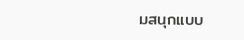มสนุกแบบ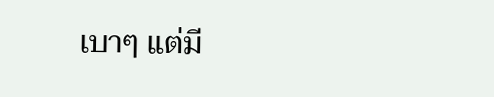เบาๆ แต่มี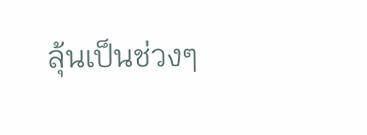ลุ้นเป็นช่วงๆ